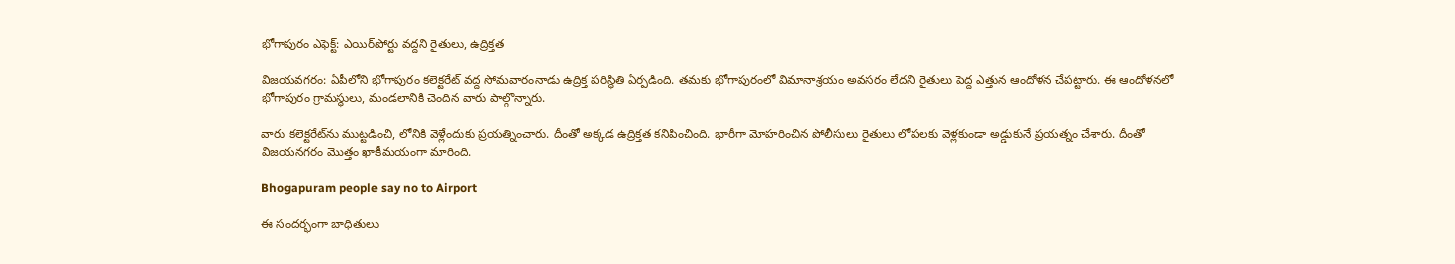భోగాపురం ఎఫెక్ట్: ఎయిర్‌పోర్టు వద్దని రైతులు, ఉద్రిక్తత

విజయవగరం: ఏపీలోని భోగాపురం కలెక్టరేట్ వద్ద సోమవారంనాడు ఉద్రిక్త పరిస్థితి ఏర్పడింది. తమకు భోగాపురంలో విమానాశ్రయం అవసరం లేదని రైతులు పెద్ద ఎత్తున ఆందోళన చేపట్టారు. ఈ ఆందోళనలో భోగాపురం గ్రామస్థులు, మండలానికి చెందిన వారు పాల్గొన్నారు.

వారు కలెక్టరేట్‌ను ముట్టడించి, లోనికి వెళ్లేందుకు ప్రయత్నించారు. దీంతో అక్కడ ఉద్రిక్తత కనిపించింది. భారీగా మోహరించిన పోలీసులు రైతులు లోపలకు వెళ్లకుండా అడ్డుకునే ప్రయత్నం చేశారు. దీంతో విజయనగరం మొత్తం ఖాకీమయంగా మారింది.

Bhogapuram people say no to Airport

ఈ సందర్భంగా బాధితులు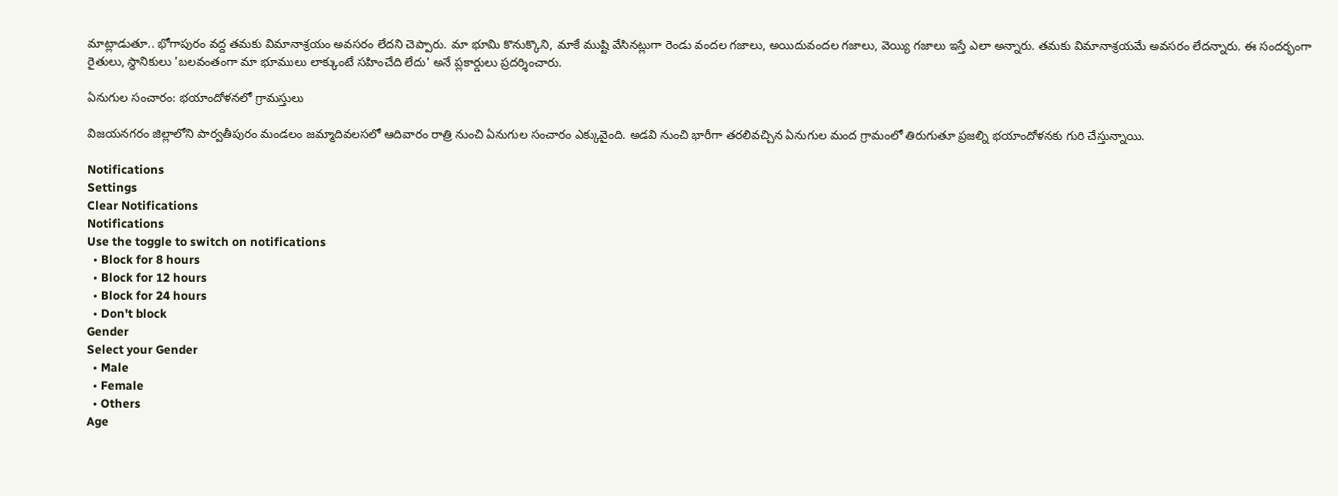మాట్లాడుతూ.. భోగాపురం వద్ద తమకు విమానాశ్రయం అవసరం లేదని చెప్పారు. మా భూమి కొనుక్కొని, మాకే ముష్టి వేసినట్లుగా రెండు వందల గజాలు, అయిదువందల గజాలు, వెయ్యి గజాలు ఇస్తే ఎలా అన్నారు. తమకు విమానాశ్రయమే అవసరం లేదన్నారు. ఈ సందర్భంగా రైతులు, స్థానికులు 'బలవంతంగా మా భూములు లాక్కుంటే సహించేది లేదు' అనే ప్లకార్డులు ప్రదర్శించారు.

ఏనుగుల సంచారం: భయాందోళనలో గ్రామస్తులు

విజయనగరం జిల్లాలోని పార్వతీపురం మండలం జమ్మాదివలసలో ఆదివారం రాత్రి నుంచి ఏనుగుల సంచారం ఎక్కువైంది. అడవి నుంచి భారీగా తరలివచ్చిన ఏనుగుల మంద గ్రామంలో తిరుగుతూ ప్రజల్ని భయాందోళనకు గురి చేస్తున్నాయి.

Notifications
Settings
Clear Notifications
Notifications
Use the toggle to switch on notifications
  • Block for 8 hours
  • Block for 12 hours
  • Block for 24 hours
  • Don't block
Gender
Select your Gender
  • Male
  • Female
  • Others
Age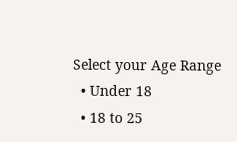Select your Age Range
  • Under 18
  • 18 to 25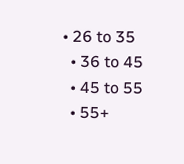• 26 to 35
  • 36 to 45
  • 45 to 55
  • 55+